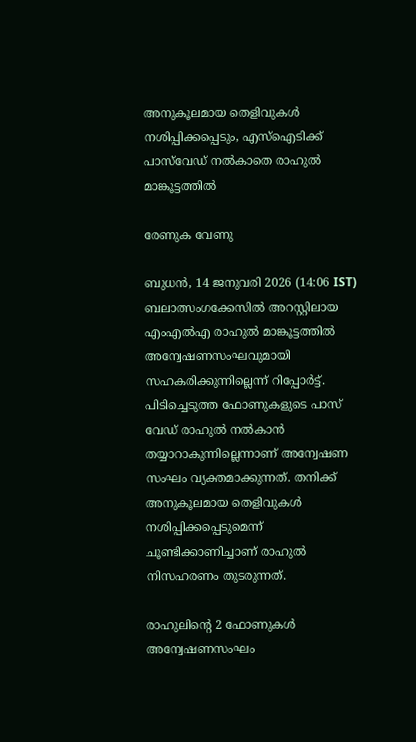അനുകൂലമായ തെളിവുകൾ നശിപ്പിക്കപ്പെടും, എസ്ഐടിക്ക് പാസ്‌വേഡ് നൽകാതെ രാഹുൽ മാങ്കൂട്ടത്തിൽ

രേണുക വേണു

ബുധന്‍, 14 ജനുവരി 2026 (14:06 IST)
ബലാത്സംഗക്കേസില്‍ അറസ്റ്റിലായ എംഎല്‍എ രാഹുല്‍ മാങ്കൂട്ടത്തില്‍ അന്വേഷണസംഘവുമായി സഹകരിക്കുന്നില്ലെന്ന് റിപ്പോര്‍ട്ട്. പിടിച്ചെടുത്ത ഫോണുകളുടെ പാസ് വേഡ് രാഹുല്‍ നല്‍കാന്‍ തയ്യാറാകുന്നില്ലെന്നാണ് അന്വേഷണ സംഘം വ്യക്തമാക്കുന്നത്. തനിക്ക് അനുകൂലമായ തെളിവുകള്‍ നശിപ്പിക്കപ്പെടുമെന്ന് ചൂണ്ടിക്കാണിച്ചാണ് രാഹുല്‍ നിസഹരണം തുടരുന്നത്.

രാഹുലിന്റെ 2 ഫോണുകള്‍ അന്വേഷണസംഘം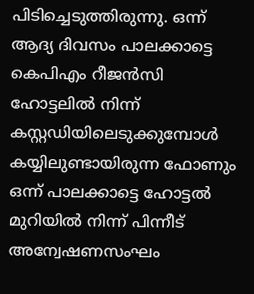പിടിച്ചെടുത്തിരുന്നു. ഒന്ന് ആദ്യ ദിവസം പാലക്കാട്ടെ കെപിഎം റീജന്‍സി ഹോട്ടലില്‍ നിന്ന് കസ്റ്റഡിയിലെടുക്കുമ്പോള്‍ കയ്യിലുണ്ടായിരുന്ന ഫോണും ഒന്ന് പാലക്കാട്ടെ ഹോട്ടല്‍ മുറിയില്‍ നിന്ന് പിന്നീട് അന്വേഷണസംഘം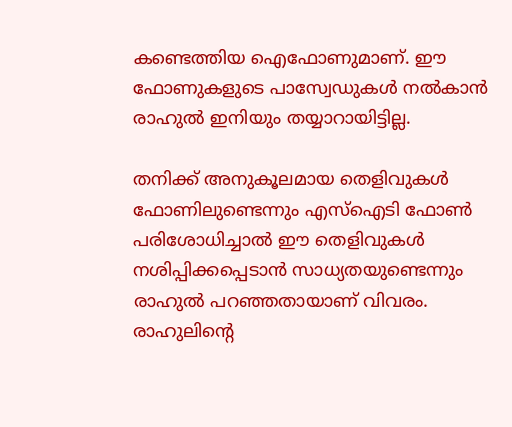കണ്ടെത്തിയ ഐഫോണുമാണ്. ഈ ഫോണുകളുടെ പാസ്വേഡുകള്‍ നല്‍കാന്‍ രാഹുല്‍ ഇനിയും തയ്യാറായിട്ടില്ല.

തനിക്ക് അനുകൂലമായ തെളിവുകള്‍ ഫോണിലുണ്ടെന്നും എസ്‌ഐടി ഫോണ്‍ പരിശോധിച്ചാല്‍ ഈ തെളിവുകള്‍ നശിപ്പിക്കപ്പെടാന്‍ സാധ്യതയുണ്ടെന്നും രാഹുല്‍ പറഞ്ഞതായാണ് വിവരം. രാഹുലിന്റെ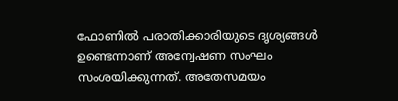ഫോണില്‍ പരാതിക്കാരിയുടെ ദൃശ്യങ്ങള്‍ ഉണ്ടെന്നാണ് അന്വേഷണ സംഘം സംശയിക്കുന്നത്. അതേസമയം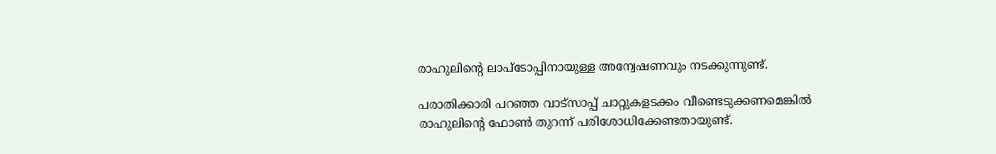രാഹുലിന്റെ ലാപ്‌ടോപ്പിനായുള്ള അന്വേഷണവും നടക്കുന്നുണ്ട്.

പരാതിക്കാരി പറഞ്ഞ വാട്‌സാപ്പ് ചാറ്റുകളടക്കം വീണ്ടെടുക്കണമെങ്കില്‍ രാഹുലിന്റെ ഫോണ്‍ തുറന്ന് പരിശോധിക്കേണ്ടതായുണ്ട്.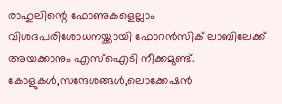രാഹുലിന്റെ ഫോണുകളെല്ലാം വിശദപരിശോധനയ്ക്കായി ഫോറന്‍സിക് ലാബിലേക്ക് അയക്കാനും എസ്‌ഐടി നീക്കമുണ്ട്. കോളുകള്‍,സന്ദേശങ്ങള്‍,ലൊക്കേഷന്‍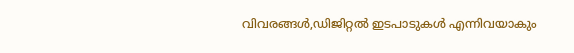വിവരങ്ങള്‍,ഡിജിറ്റല്‍ ഇടപാടുകള്‍ എന്നിവയാകും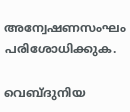അന്വേഷണസംഘം പരിശോധിക്കുക.

വെബ്ദുനിയ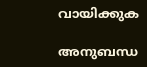വായിക്കുക

അനുബന്ധ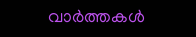വാര്‍ത്തകള്‍